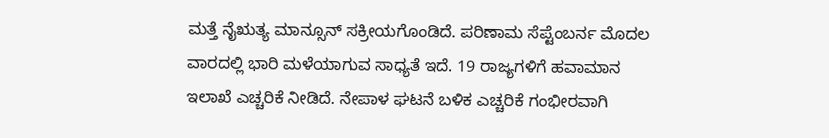ಮತ್ತೆ ನೈಋತ್ಯ ಮಾನ್ಸೂನ್ ಸಕ್ರೀಯಗೊಂಡಿದೆ. ಪರಿಣಾಮ ಸೆಪ್ಟೆಂಬರ್ನ ಮೊದಲ ವಾರದಲ್ಲಿ ಭಾರಿ ಮಳೆಯಾಗುವ ಸಾಧ್ಯತೆ ಇದೆ. 19 ರಾಜ್ಯಗಳಿಗೆ ಹವಾಮಾನ ಇಲಾಖೆ ಎಚ್ಚರಿಕೆ ನೀಡಿದೆ. ನೇಪಾಳ ಘಟನೆ ಬಳಿಕ ಎಚ್ಚರಿಕೆ ಗಂಭೀರವಾಗಿ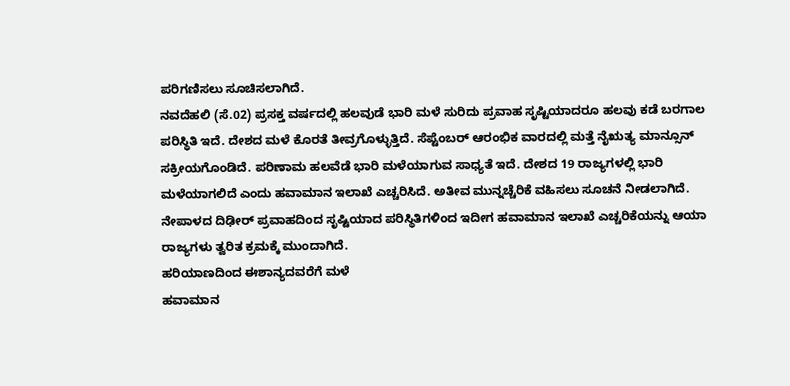ಪರಿಗಣಿಸಲು ಸೂಚಿಸಲಾಗಿದೆ.
ನವದೆಹಲಿ (ಸೆ.02) ಪ್ರಸಕ್ತ ವರ್ಷದಲ್ಲಿ ಹಲವುಡೆ ಭಾರಿ ಮಳೆ ಸುರಿದು ಪ್ರವಾಹ ಸೃಷ್ಟಿಯಾದರೂ ಹಲವು ಕಡೆ ಬರಗಾಲ ಪರಿಸ್ಥಿತಿ ಇದೆ. ದೇಶದ ಮಳೆ ಕೊರತೆ ತೀವ್ರಗೊಳ್ಳುತ್ತಿದೆ. ಸೆಪ್ಟೆಂಬರ್ ಆರಂಭಿಕ ವಾರದಲ್ಲಿ ಮತ್ತೆ ನೈಋತ್ಯ ಮಾನ್ಸೂನ್ ಸಕ್ರೀಯಗೊಂಡಿದೆ. ಪರಿಣಾಮ ಹಲವೆಡೆ ಭಾರಿ ಮಳೆಯಾಗುವ ಸಾಧ್ಯತೆ ಇದೆ. ದೇಶದ 19 ರಾಜ್ಯಗಳಲ್ಲಿ ಭಾರಿ ಮಳೆಯಾಗಲಿದೆ ಎಂದು ಹವಾಮಾನ ಇಲಾಖೆ ಎಚ್ಚರಿಸಿದೆ. ಅತೀವ ಮುನ್ನಚ್ಚೆರಿಕೆ ವಹಿಸಲು ಸೂಚನೆ ನೀಡಲಾಗಿದೆ. ನೇಪಾಳದ ದಿಢೀರ್ ಪ್ರವಾಹದಿಂದ ಸೃಷ್ಟಿಯಾದ ಪರಿಸ್ಥಿತಿಗಳಿಂದ ಇದೀಗ ಹವಾಮಾನ ಇಲಾಖೆ ಎಚ್ಚರಿಕೆಯನ್ನು ಆಯಾ ರಾಜ್ಯಗಳು ತ್ವರಿತ ಕ್ರಮಕ್ಕೆ ಮುಂದಾಗಿದೆ.
ಹರಿಯಾಣದಿಂದ ಈಶಾನ್ಯದವರೆಗೆ ಮಳೆ
ಹವಾಮಾನ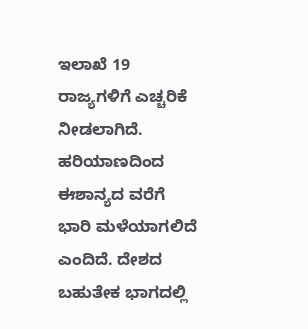ಇಲಾಖೆ 19 ರಾಜ್ಯಗಳಿಗೆ ಎಚ್ಚರಿಕೆ ನೀಡಲಾಗಿದೆ. ಹರಿಯಾಣದಿಂದ ಈಶಾನ್ಯದ ವರೆಗೆ ಭಾರಿ ಮಳೆಯಾಗಲಿದೆ ಎಂದಿದೆ. ದೇಶದ ಬಹುತೇಕ ಭಾಗದಲ್ಲಿ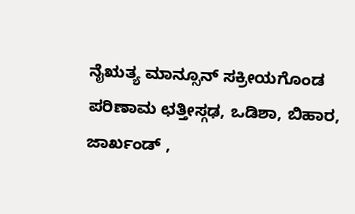ನೈಋತ್ಯ ಮಾನ್ಸೂನ್ ಸಕ್ರೀಯಗೊಂಡ ಪರಿಣಾಮ ಛತ್ತೀಸ್ಗಢ, ಒಡಿಶಾ, ಬಿಹಾರ, ಜಾರ್ಖಂಡ್ ,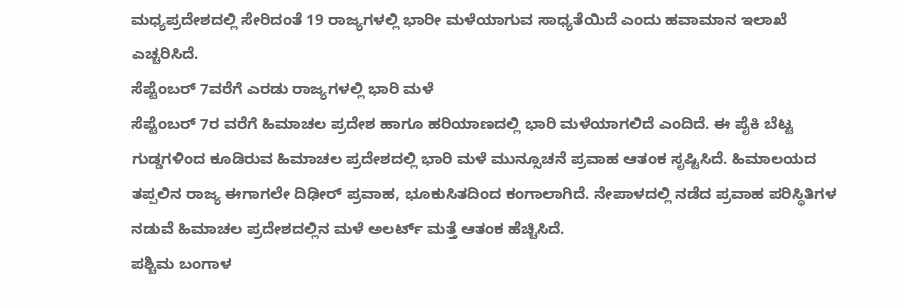ಮಧ್ಯಪ್ರದೇಶದಲ್ಲಿ ಸೇರಿದಂತೆ 19 ರಾಜ್ಯಗಳಲ್ಲಿ ಭಾರೀ ಮಳೆಯಾಗುವ ಸಾಧ್ಯತೆಯಿದೆ ಎಂದು ಹವಾಮಾನ ಇಲಾಖೆ ಎಚ್ಚರಿಸಿದೆ.
ಸೆಪ್ಟೆಂಬರ್ 7ವರೆಗೆ ಎರಡು ರಾಜ್ಯಗಳಲ್ಲಿ ಭಾರಿ ಮಳೆ
ಸೆಪ್ಟೆಂಬರ್ 7ರ ವರೆಗೆ ಹಿಮಾಚಲ ಪ್ರದೇಶ ಹಾಗೂ ಹರಿಯಾಣದಲ್ಲಿ ಭಾರಿ ಮಳೆಯಾಗಲಿದೆ ಎಂದಿದೆ. ಈ ಪೈಕಿ ಬೆಟ್ಟ ಗುಡ್ಡಗಳಿಂದ ಕೂಡಿರುವ ಹಿಮಾಚಲ ಪ್ರದೇಶದಲ್ಲಿ ಭಾರಿ ಮಳೆ ಮುನ್ಸೂಚನೆ ಪ್ರವಾಹ ಆತಂಕ ಸೃಷ್ಟಿಸಿದೆ. ಹಿಮಾಲಯದ ತಪ್ಪಲಿನ ರಾಜ್ಯ ಈಗಾಗಲೇ ದಿಢೀರ್ ಪ್ರವಾಹ, ಭೂಕುಸಿತದಿಂದ ಕಂಗಾಲಾಗಿದೆ. ನೇಪಾಳದಲ್ಲಿ ನಡೆದ ಪ್ರವಾಹ ಪರಿಸ್ಥಿತಿಗಳ ನಡುವೆ ಹಿಮಾಚಲ ಪ್ರದೇಶದಲ್ಲಿನ ಮಳೆ ಅಲರ್ಟ್ ಮತ್ತೆ ಆತಂಕ ಹೆಚ್ಚಿಸಿದೆ.
ಪಶ್ಚಿಮ ಬಂಗಾಳ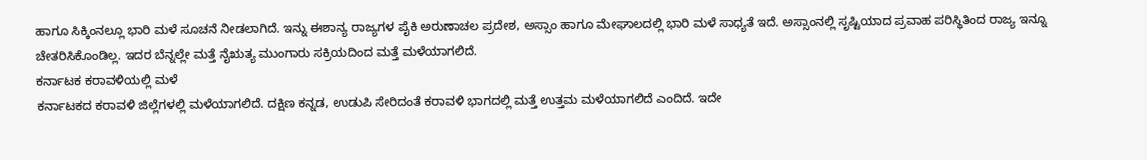ಹಾಗೂ ಸಿಕ್ಕಿಂನಲ್ಲೂ ಭಾರಿ ಮಳೆ ಸೂಚನೆ ನೀಡಲಾಗಿದೆ. ಇನ್ನು ಈಶಾನ್ಯ ರಾಜ್ಯಗಳ ಪೈಕಿ ಅರುಣಾಚಲ ಪ್ರದೇಶ, ಅಸ್ಸಾಂ ಹಾಗೂ ಮೇಘಾಲದಲ್ಲಿ ಭಾರಿ ಮಳೆ ಸಾಧ್ಯತೆ ಇದೆ. ಅಸ್ಸಾಂನಲ್ಲಿ ಸೃಷ್ಟಿಯಾದ ಪ್ರವಾಹ ಪರಿಸ್ಥಿತಿಂದ ರಾಜ್ಯ ಇನ್ನೂ ಚೇತರಿಸಿಕೊಂಡಿಲ್ಲ. ಇದರ ಬೆನ್ನಲ್ಲೇ ಮತ್ತೆ ನೈಋತ್ಯ ಮುಂಗಾರು ಸಕ್ರಿಯದಿಂದ ಮತ್ತೆ ಮಳೆಯಾಗಲಿದೆ.
ಕರ್ನಾಟಕ ಕರಾವಳಿಯಲ್ಲಿ ಮಳೆ
ಕರ್ನಾಟಕದ ಕರಾವಳಿ ಜಿಲ್ಲೆಗಳಲ್ಲಿ ಮಳೆಯಾಗಲಿದೆ. ದಕ್ಷಿಣ ಕನ್ನಡ, ಉಡುಪಿ ಸೇರಿದಂತೆ ಕರಾವಳಿ ಭಾಗದಲ್ಲಿ ಮತ್ತೆ ಉತ್ತಮ ಮಳೆಯಾಗಲಿದೆ ಎಂದಿದೆ. ಇದೇ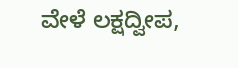ವೇಳೆ ಲಕ್ಷದ್ವೀಪ,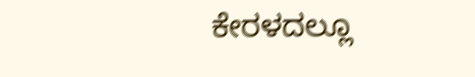ಕೇರಳದಲ್ಲೂ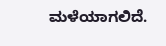ಮಳೆಯಾಗಲಿದೆ.